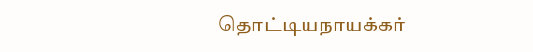தொட்டியநாயக்கர்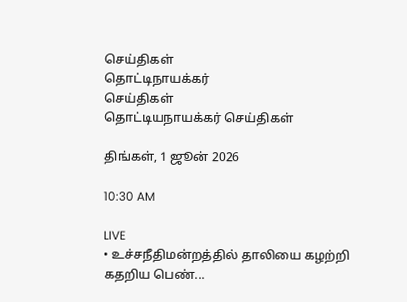செய்திகள்
தொட்டிநாயக்கர்
செய்திகள்
தொட்டியநாயக்கர் செய்திகள்

திங்கள், 1 ஜூன் 2026

10:30 AM

LIVE
• உச்சநீதிமன்றத்தில் தாலியை கழற்றி கதறிய பெண்...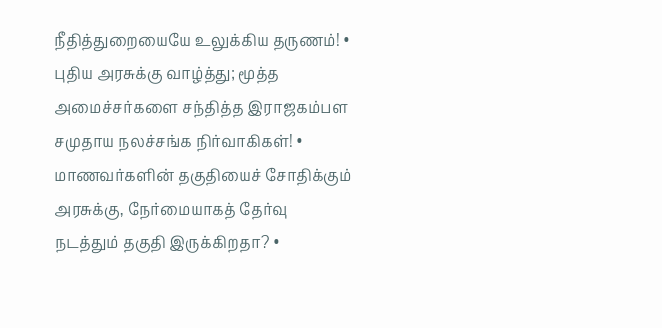நீதித்துறையையே உலுக்கிய தருணம்! • புதிய அரசுக்கு வாழ்த்து; மூத்த அமைச்சர்களை சந்தித்த இராஜகம்பள சமுதாய நலச்சங்க நிர்வாகிகள்! • மாணவர்களின் தகுதியைச் சோதிக்கும் அரசுக்கு, நேர்மையாகத் தேர்வு நடத்தும் தகுதி இருக்கிறதா? •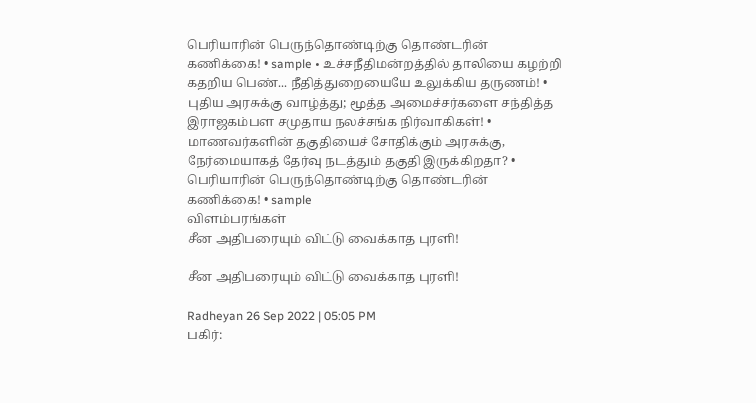பெரியாரின் பெருந்தொண்டிற்கு தொண்டரின் கணிக்கை! • sample • உச்சநீதிமன்றத்தில் தாலியை கழற்றி கதறிய பெண்... நீதித்துறையையே உலுக்கிய தருணம்! • புதிய அரசுக்கு வாழ்த்து; மூத்த அமைச்சர்களை சந்தித்த இராஜகம்பள சமுதாய நலச்சங்க நிர்வாகிகள்! • மாணவர்களின் தகுதியைச் சோதிக்கும் அரசுக்கு, நேர்மையாகத் தேர்வு நடத்தும் தகுதி இருக்கிறதா? • பெரியாரின் பெருந்தொண்டிற்கு தொண்டரின் கணிக்கை! • sample
விளம்பரங்கள்
சீன அதிபரையும் விட்டு வைக்காத புரளி!

சீன அதிபரையும் விட்டு வைக்காத புரளி!

Radheyan 26 Sep 2022 | 05:05 PM
பகிர்: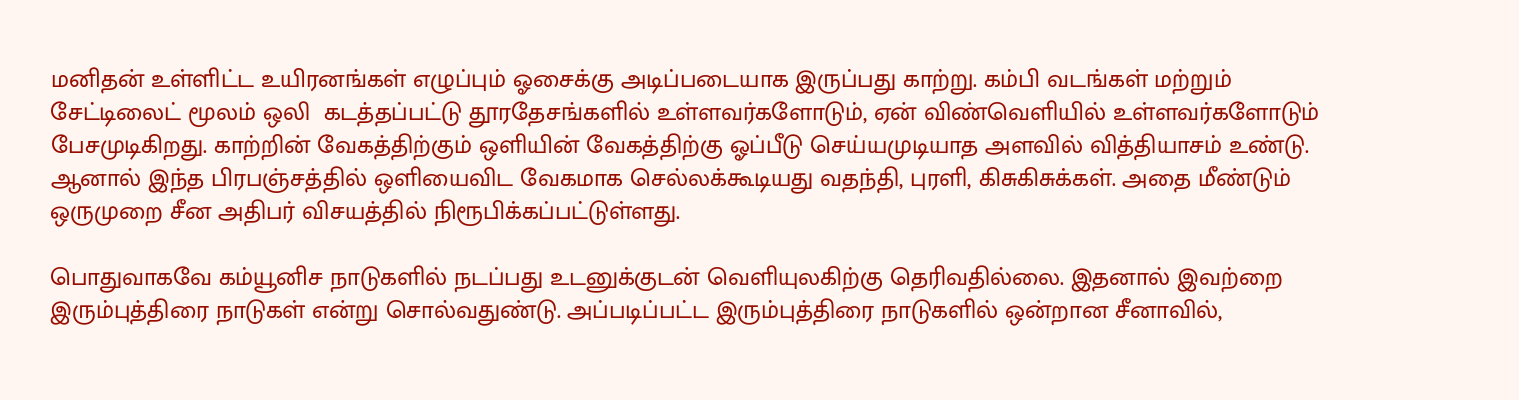மனிதன் உள்ளிட்ட உயிரனங்கள் எழுப்பும் ஓசைக்கு அடிப்படையாக இருப்பது காற்று. கம்பி வடங்கள் மற்றும் சேட்டிலைட் மூலம் ஒலி  கடத்தப்பட்டு தூரதேசங்களில் உள்ளவர்களோடும், ஏன் விண்வெளியில் உள்ளவர்களோடும் பேசமுடிகிறது. காற்றின் வேகத்திற்கும் ஒளியின் வேகத்திற்கு ஓப்பீடு செய்யமுடியாத அளவில் வித்தியாசம் உண்டு. ஆனால் இந்த பிரபஞ்சத்தில் ஒளியைவிட வேகமாக செல்லக்கூடியது வதந்தி, புரளி, கிசுகிசுக்கள். அதை மீண்டும் ஒருமுறை சீன அதிபர் விசயத்தில் நிரூபிக்கப்பட்டுள்ளது.

பொதுவாகவே கம்யூனிச நாடுகளில் நடப்பது உடனுக்குடன் வெளியுலகிற்கு தெரிவதில்லை. இதனால் இவற்றை இரும்புத்திரை நாடுகள் என்று சொல்வதுண்டு. அப்படிப்பட்ட இரும்புத்திரை நாடுகளில் ஒன்றான சீனாவில்,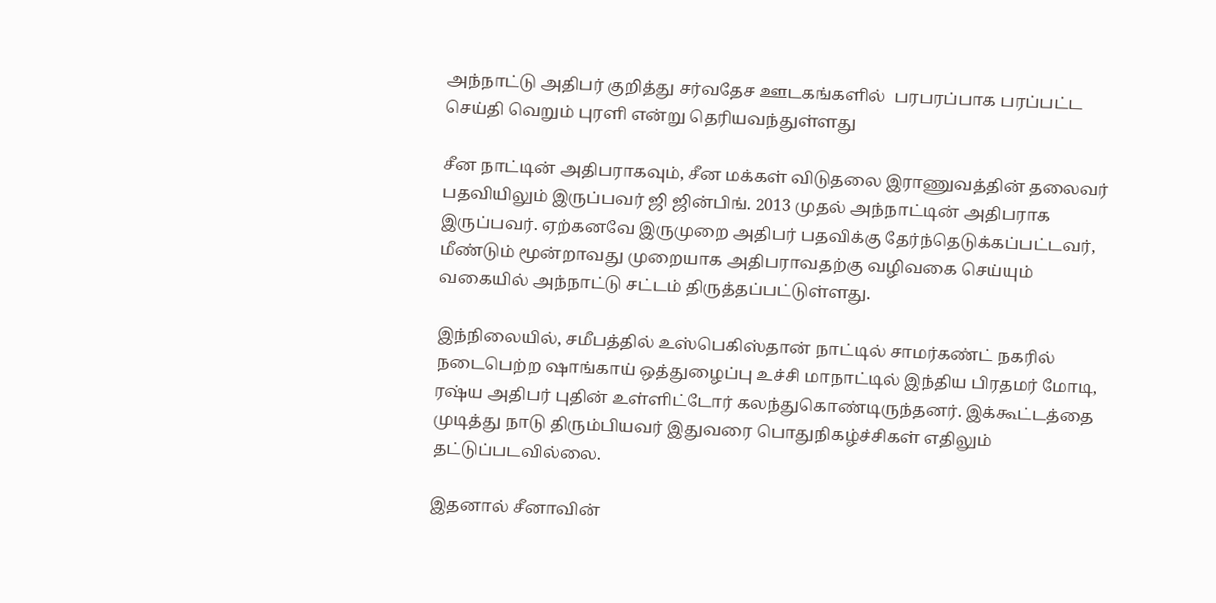அந்நாட்டு அதிபர் குறித்து சர்வதேச ஊடகங்களில்  பரபரப்பாக பரப்பட்ட செய்தி வெறும் புரளி என்று தெரியவந்துள்ளது

சீன நாட்டின் அதிபராகவும், சீன மக்கள் விடுதலை இராணுவத்தின் தலைவர் பதவியிலும் இருப்பவர் ஜி ஜின்பிங். 2013 முதல் அந்நாட்டின் அதிபராக இருப்பவர். ஏற்கனவே இருமுறை அதிபர் பதவிக்கு தேர்ந்தெடுக்கப்பட்டவர், மீண்டும் மூன்றாவது முறையாக அதிபராவதற்கு வழிவகை செய்யும் வகையில் அந்நாட்டு சட்டம் திருத்தப்பட்டுள்ளது.

இந்நிலையில், சமீபத்தில் உஸ்பெகிஸ்தான் நாட்டில் சாமர்கண்ட் நகரில் நடைபெற்ற ஷாங்காய் ஒத்துழைப்பு உச்சி மாநாட்டில் இந்திய பிரதமர் மோடி, ரஷ்ய அதிபர் புதின் உள்ளிட்டோர் கலந்துகொண்டிருந்தனர். இக்கூட்டத்தை முடித்து நாடு திரும்பியவர் இதுவரை பொதுநிகழ்ச்சிகள் எதிலும் தட்டுப்படவில்லை.

இதனால் சீனாவின்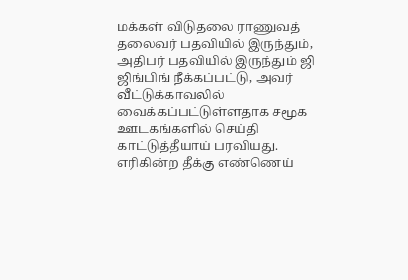மக்கள் விடுதலை ராணுவத் தலைவர் பதவியில் இருந்தும், அதிபர் பதவியில் இருந்தும் ஜி ஜிங்பிங் நீக்கப்பட்டு, அவர் வீட்டுக்காவலில் வைக்கப்பட்டுள்ளதாக சமூக ஊடகங்களில் செய்தி காட்டுத்தீயாய் பரவியது. எரிகின்ற தீக்கு எண்ணெய்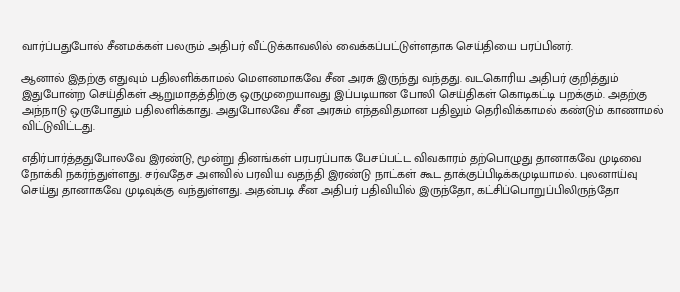வார்ப்பதுபோல் சீனமக்கள் பலரும் அதிபர் வீட்டுக்காவலில் வைக்கப்பட்டுள்ளதாக செய்தியை பரப்பினர்.

ஆனால் இதற்கு எதுவும் பதிலளிக்காமல் மௌனமாகவே சீன அரசு இருந்து வந்தது. வடகொரிய அதிபர் குறித்தும் இதுபோன்ற செய்திகள் ஆறுமாதத்திற்கு ஒருமுறையாவது இப்படியான போலி செய்திகள் கொடிகட்டி பறக்கும். அதற்கு அந்நாடு ஒருபோதும் பதிலளிக்காது. அதுபோலவே சீன அரசும் எந்தவிதமான பதிலும் தெரிவிக்காமல் கண்டும் காணாமல் விட்டுவிட்டது.

எதிர்பார்த்ததுபோலவே இரண்டு, மூன்று தினங்கள் பரபரப்பாக பேசப்பட்ட விவகாரம் தற்பொழுது தானாகவே முடிவை நோக்கி நகர்ந்துள்ளது. சர்வதேச அளவில் பரவிய வதந்தி இரண்டு நாட்கள் கூட தாக்குப்பிடிக்கமுடியாமல். புலனாய்வு செய்து தானாகவே முடிவுக்கு வந்துள்ளது. அதன்படி சீன அதிபர் பதிவியில் இருந்தோ, கட்சிப்பொறுப்பிலிருந்தோ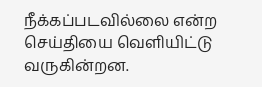நீக்கப்படவில்லை என்ற செய்தியை வெளியிட்டு வருகின்றன.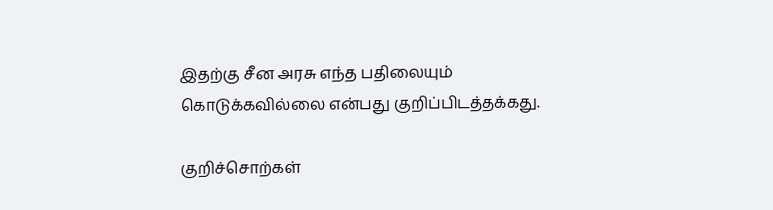இதற்கு சீன அரசு எந்த பதிலையும் கொடுக்கவில்லை என்பது குறிப்பிடத்தக்கது.

குறிச்சொற்கள்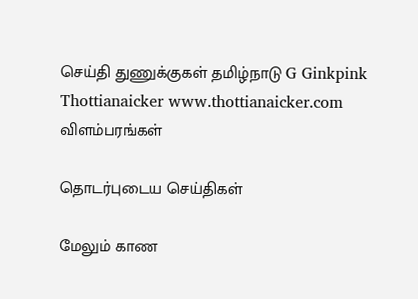செய்தி துணுக்குகள் தமிழ்நாடு G Ginkpink Thottianaicker www.thottianaicker.com
விளம்பரங்கள்

தொடர்புடைய செய்திகள்

மேலும் காண